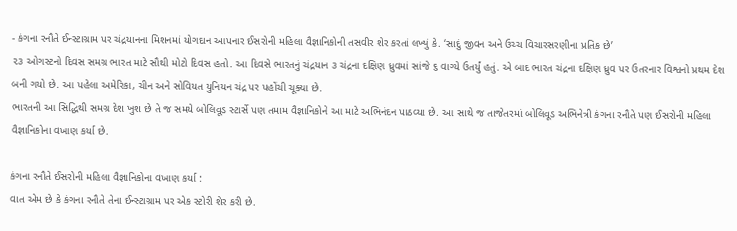- કંગના રનૌતે ઈન્સ્ટાગ્રામ પર ચંદ્રયાનના મિશનમાં યોગદાન આપનાર ઈસરોની મહિલા વૈજ્ઞાનિકોની તસવીર શેર કરતાં લખ્યું કે. ‘સાદું જીવન અને ઉચ્ચ વિચારસરણીના પ્રતિક છે’
૨૩ ઓગસ્ટનો દિવસ સમગ્ર ભારત માટે સૌથી મોટો દિવસ હતો. આ દિવસે ભારતનું ચંદ્રયાન ૩ ચંદ્રના દક્ષિણ ધ્રુવમાં સાંજે ૬ વાગ્યે ઉતર્યું હતું. એ બાદ ભારત ચંદ્રના દક્ષિણ ધ્રુવ પર ઉતરનાર વિશ્વનો પ્રથમ દેશ બની ગયો છે. આ પહેલા અમેરિકા, ચીન અને સોવિયત યુનિયન ચંદ્ર પર પહોંચી ચૂક્યા છે.
ભારતની આ સિદ્ધિથી સમગ્ર દેશ ખુશ છે તે જ સમયે બોલિવૂડ સ્ટાર્સે પણ તમામ વૈજ્ઞાનિકોને આ માટે અભિનંદન પાઠવ્યા છે. આ સાથે જ તાજેતરમાં બોલિવૂડ અભિનેત્રી કંગના રનૌતે પણ ઈસરોની મહિલા વૈજ્ઞાનિકોના વખાણ કર્યા છે.

કંગના રનૌતે ઈસરોની મહિલા વૈજ્ઞાનિકોના વખાણ કર્યા :
વાત એમ છે કે કંગના રનૌતે તેના ઈન્સ્ટાગ્રામ પર એક સ્ટોરી શેર કરી છે.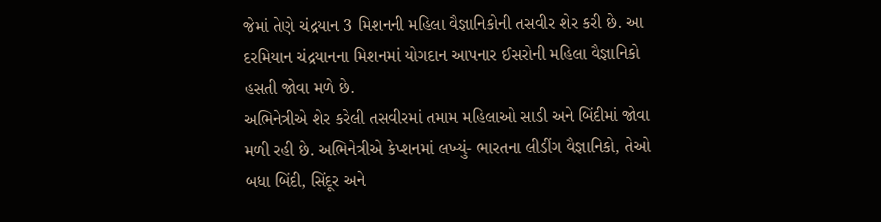જેમાં તેણે ચંદ્રયાન 3 મિશનની મહિલા વૈજ્ઞાનિકોની તસવીર શેર કરી છે. આ દરમિયાન ચંદ્રયાનના મિશનમાં યોગદાન આપનાર ઈસરોની મહિલા વૈજ્ઞાનિકો હસતી જોવા મળે છે.
અભિનેત્રીએ શેર કરેલી તસવીરમાં તમામ મહિલાઓ સાડી અને બિંદીમાં જોવા મળી રહી છે. અભિનેત્રીએ કેપ્શનમાં લખ્યું- ભારતના લીડીંગ વૈજ્ઞાનિકો, તેઓ બધા બિંદી, સિંદૂર અને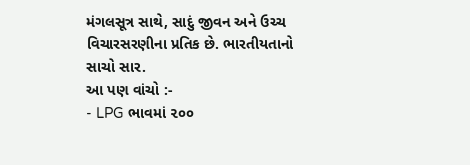મંગલસૂત્ર સાથે, સાદું જીવન અને ઉચ્ચ વિચારસરણીના પ્રતિક છે. ભારતીયતાનો સાચો સાર.
આ પણ વાંચો :-
- LPG ભાવમાં ૨૦૦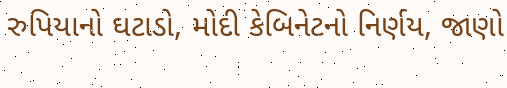રુપિયાનો ઘટાડો, મોદી કેબિનેટનો નિર્ણય, જાણો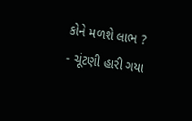કોને મળશે લાભ ?
- ચૂંટણી હારી ગયા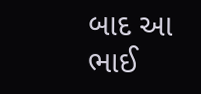બાદ આ ભાઈ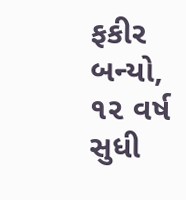ફકીર બન્યો, ૧૨ વર્ષ સુધી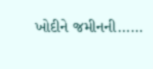ખોદીને જમીનની……